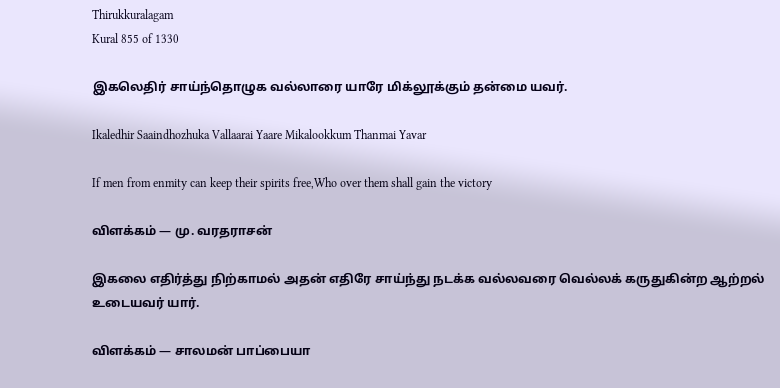Thirukkuralagam
Kural 855 of 1330

இகலெதிர் சாய்ந்தொழுக வல்லாரை யாரே மிக்லூக்கும் தன்மை யவர்.

Ikaledhir Saaindhozhuka Vallaarai Yaare Mikalookkum Thanmai Yavar

If men from enmity can keep their spirits free,Who over them shall gain the victory

விளக்கம் — மு. வரதராசன்

இகலை எதிர்த்து நிற்காமல் அதன் எதிரே சாய்ந்து நடக்க வல்லவரை வெல்லக் கருதுகின்ற ஆற்றல் உடையவர் யார்.

விளக்கம் — சாலமன் பாப்பையா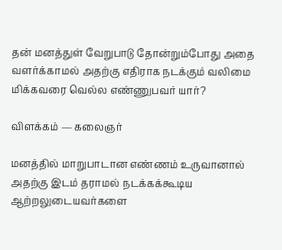தன் மனத்துள் வேறுபாடு தோன்றும்போது அதை வளர்க்காமல் அதற்கு எதிராக நடக்கும் வலிமை மிக்கவரை வெல்ல எண்ணுபவர் யார்?

விளக்கம் — கலைஞர்

மனத்தில் மாறுபாடான எண்ணம் உருவானால் அதற்கு இடம் தராமல் நடக்கக்கூடிய ஆற்றலுடையவர்களை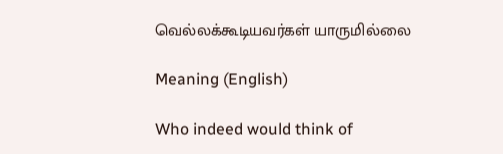வெல்லக்கூடியவர்கள் யாருமில்லை

Meaning (English)

Who indeed would think of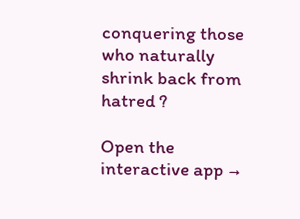conquering those who naturally shrink back from hatred ?

Open the interactive app →